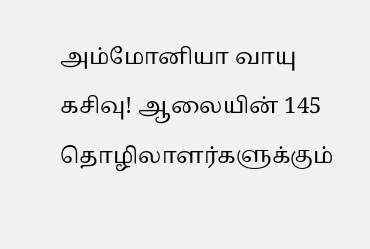அம்மோனியா வாயு கசிவு! ஆலையின் 145 தொழிலாளர்களுக்கும்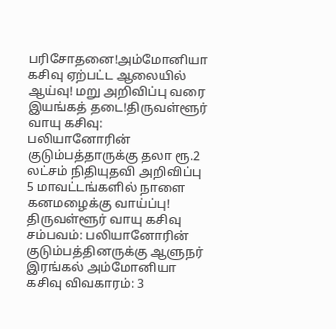பரிசோதனை!அம்மோனியா கசிவு ஏற்பட்ட ஆலையில் ஆய்வு! மறு அறிவிப்பு வரை இயங்கத் தடை!திருவள்ளூர் வாயு கசிவு: பலியானோரின் குடும்பத்தாருக்கு தலா ரூ.2 லட்சம் நிதியுதவி அறிவிப்பு 5 மாவட்டங்களில் நாளை கனமழைக்கு வாய்ப்பு! திருவள்ளூர் வாயு கசிவு சம்பவம்: பலியானோரின் குடும்பத்தினருக்கு ஆளுநர் இரங்கல் அம்மோனியா கசிவு விவகாரம்: 3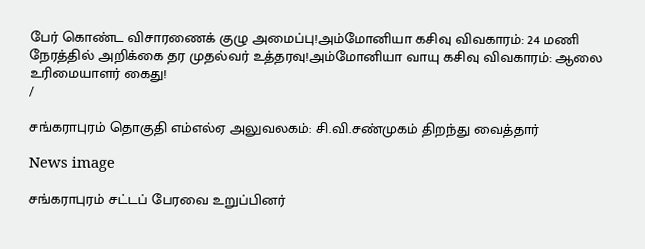பேர் கொண்ட விசாரணைக் குழு அமைப்பு!அம்மோனியா கசிவு விவகாரம்: 24 மணி நேரத்தில் அறிக்கை தர முதல்வர் உத்தரவு!அம்மோனியா வாயு கசிவு விவகாரம்: ஆலை உரிமையாளர் கைது!
/

சங்கராபுரம் தொகுதி எம்எல்ஏ அலுவலகம்: சி.வி.சண்முகம் திறந்து வைத்தார்

News image

சங்கராபுரம் சட்டப் பேரவை உறுப்பினர்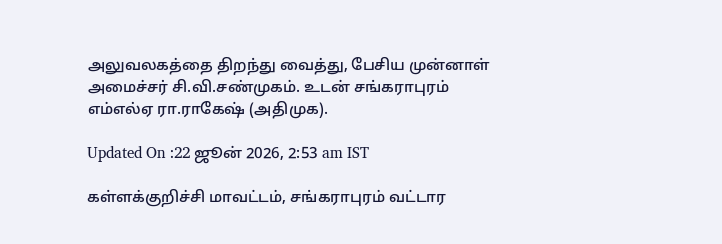அலுவலகத்தை திறந்து வைத்து, பேசிய முன்னாள் அமைச்சர் சி.வி.சண்முகம். உடன் சங்கராபுரம் எம்எல்ஏ ரா.ராகேஷ் (அதிமுக).

Updated On :22 ஜூன் 2026, 2:53 am IST

கள்ளக்குறிச்சி மாவட்டம், சங்கராபுரம் வட்டார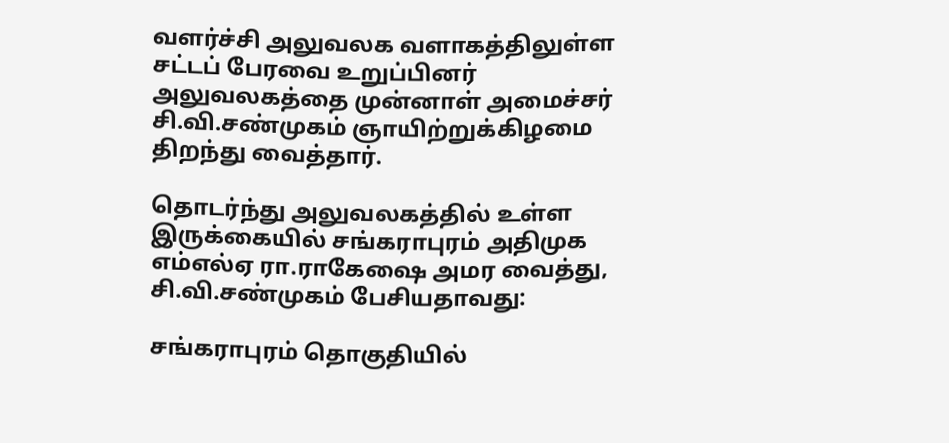வளர்ச்சி அலுவலக வளாகத்திலுள்ள சட்டப் பேரவை உறுப்பினர் அலுவலகத்தை முன்னாள் அமைச்சர் சி.வி.சண்முகம் ஞாயிற்றுக்கிழமை திறந்து வைத்தார்.

தொடர்ந்து அலுவலகத்தில் உள்ள இருக்கையில் சங்கராபுரம் அதிமுக எம்எல்ஏ ரா.ராகேஷை அமர வைத்து, சி.வி.சண்முகம் பேசியதாவது:

சங்கராபுரம் தொகுதியில்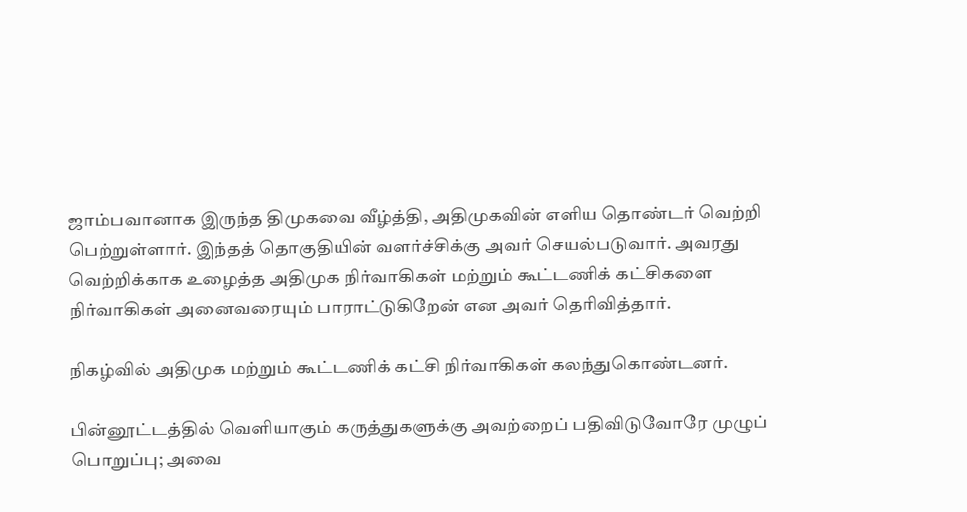ஜாம்பவானாக இருந்த திமுகவை வீழ்த்தி, அதிமுகவின் எளிய தொண்டர் வெற்றி பெற்றுள்ளார். இந்தத் தொகுதியின் வளர்ச்சிக்கு அவர் செயல்படுவார். அவரது வெற்றிக்காக உழைத்த அதிமுக நிர்வாகிகள் மற்றும் கூட்டணிக் கட்சிகளை நிர்வாகிகள் அனைவரையும் பாராட்டுகிறேன் என அவர் தெரிவித்தார்.

நிகழ்வில் அதிமுக மற்றும் கூட்டணிக் கட்சி நிர்வாகிகள் கலந்துகொண்டனர்.

பின்னூட்டத்தில் வெளியாகும் கருத்துகளுக்கு அவற்றைப் பதிவிடுவோரே முழுப் பொறுப்பு; அவை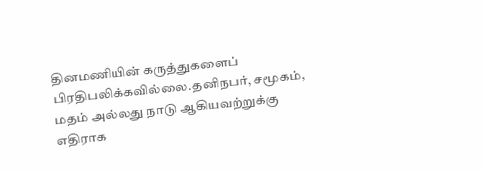தினமணியின் கருத்துகளைப் பிரதிபலிக்கவில்லை.தனிநபர், சமூகம், மதம் அல்லது நாடு ஆகியவற்றுக்கு எதிராக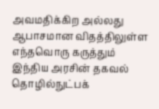அவமதிக்கிற அல்லது ஆபாசமான விதத்திலுள்ள எந்தவொரு கருத்தும் இந்திய அரசின் தகவல் தொழில்நுட்பக்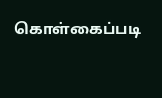கொள்கைப்படி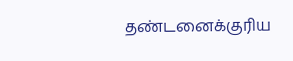தண்டனைக்குரிய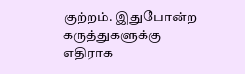குற்றம். இதுபோன்ற கருத்துகளுக்கு எதிராக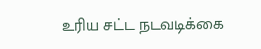உரிய சட்ட நடவடிக்கை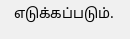எடுக்கப்படும்.